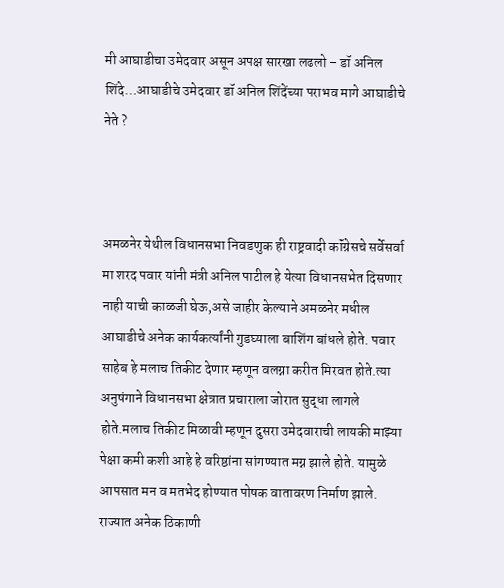मी आघाडीचा उमेदवार असून अपक्ष सारखा लढलो – डॉ अनिल शिंदे…आघाडीचे उमेदवार डॉ अनिल शिंदेंच्या पराभव मागे आघाडीचे नेते ?



अमळनेर येथील विधानसभा निवडणुक ही राष्ट्रवादी कॉंग्रेसचे सर्वेसर्वा मा शरद पवार यांनी मंत्री अनिल पाटील हे येत्या विधानसभेत दिसणार नाही याची काळजी घेऊ,असे जाहीर केल्याने अमळनेर मधील आघाडीचे अनेक कार्यकर्त्यांनी गुडघ्याला बाशिंग बांधले होते. पवार साहेब हे मलाच तिकीट देणार म्हणून वलग्ना करीत मिरवत होते.त्या अनुषंगाने विधानसभा क्षेत्रात प्रचाराला जोरात सुद्धा लागले होते.मलाच तिकीट मिळावी म्हणून दुसरा उमेदवाराची लायकी माझ्या पेक्षा कमी कशी आहे हे वरिष्ठांना सांगण्यात मग्न झाले होते. यामुळे आपसात मन व मतभेद होण्यात पोषक वातावरण निर्माण झाले.
राज्यात अनेक ठिकाणी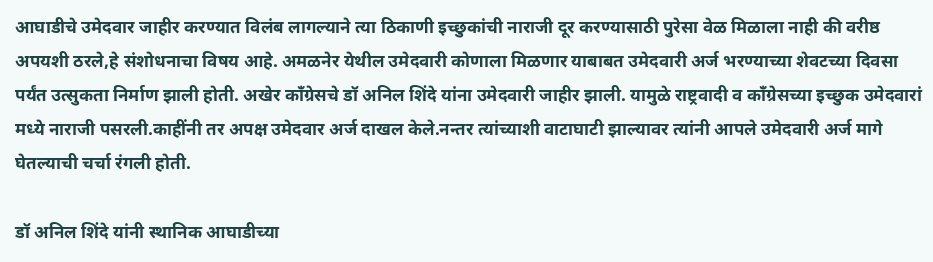आघाडीचे उमेदवार जाहीर करण्यात विलंब लागल्याने त्या ठिकाणी इच्छुकांची नाराजी दूर करण्यासाठी पुरेसा वेळ मिळाला नाही की वरीष्ठ अपयशी ठरले,हे संशोधनाचा विषय आहे. अमळनेर येथील उमेदवारी कोणाला मिळणार याबाबत उमेदवारी अर्ज भरण्याच्या शेवटच्या दिवसा पर्यंत उत्सुकता निर्माण झाली होती. अखेर काँग्रेसचे डॉ अनिल शिंदे यांना उमेदवारी जाहीर झाली. यामुळे राष्ट्रवादी व काँग्रेसच्या इच्छुक उमेदवारां मध्ये नाराजी पसरली.काहींनी तर अपक्ष उमेदवार अर्ज दाखल केले.नन्तर त्यांच्याशी वाटाघाटी झाल्यावर त्यांनी आपले उमेदवारी अर्ज मागे घेतल्याची चर्चा रंगली होती.

डॉ अनिल शिंदे यांनी स्थानिक आघाडीच्या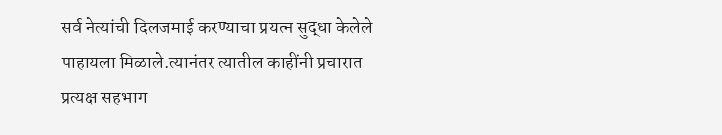सर्व नेत्यांची दिलजमाई करण्याचा प्रयत्न सुद्धा केलेले पाहायला मिळाले.त्यानंतर त्यातील काहींनी प्रचारात प्रत्यक्ष सहभाग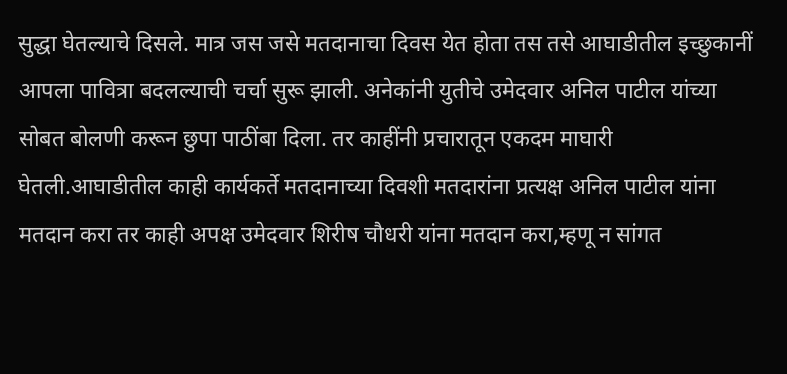सुद्धा घेतल्याचे दिसले. मात्र जस जसे मतदानाचा दिवस येत होता तस तसे आघाडीतील इच्छुकानीं आपला पावित्रा बदलल्याची चर्चा सुरू झाली. अनेकांनी युतीचे उमेदवार अनिल पाटील यांच्या सोबत बोलणी करून छुपा पाठींबा दिला. तर काहींनी प्रचारातून एकदम माघारी घेतली.आघाडीतील काही कार्यकर्ते मतदानाच्या दिवशी मतदारांना प्रत्यक्ष अनिल पाटील यांना मतदान करा तर काही अपक्ष उमेदवार शिरीष चौधरी यांना मतदान करा,म्हणू न सांगत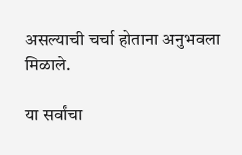असल्याची चर्चा होताना अनुभवला मिळाले.

या सर्वांचा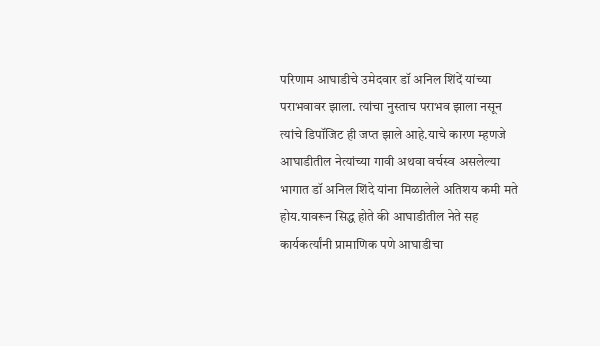परिणाम आघाडीचे उमेदवार डॉ अनिल शिंदें यांच्या पराभवावर झाला. त्यांचा नुस्ताच पराभव झाला नसून त्यांचे डिपॉजिट ही जप्त झाले आहे.याचे कारण म्हणजे आघाडीतील नेत्यांच्या गावी अथवा वर्चस्व असलेल्या भागात डॉ अनिल शिंदे यांना मिळालेले अतिशय कमी मते होय.यावरून सिद्ध होते की आघाडीतील नेते सह कार्यकर्त्यांनी प्रामाणिक पणे आघाडीचा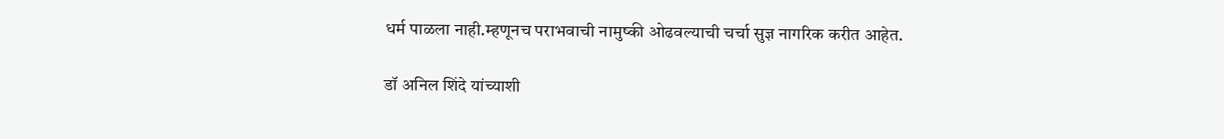धर्म पाळला नाही.म्हणूनच पराभवाची नामुष्की ओढवल्याची चर्चा सुज्ञ नागरिक करीत आहेत.

डॉ अनिल शिंदे यांच्याशी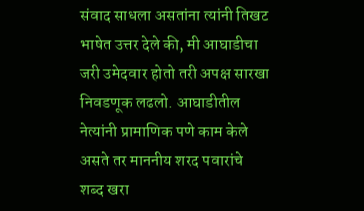संवाद साधला असतांना त्यांनी तिखट भाषेत उत्तर देले की, मी आघाडीचा जरी उमेदवार होतो तरी अपक्ष सारखा निवडणूक लढलो. आघाडीतील नेत्यांनी प्रामाणिक पणे काम केले असते तर माननीय शरद पवारांचे शब्द खरा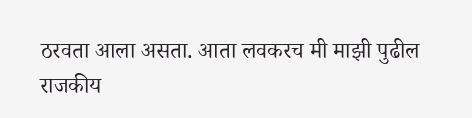ठरवता आला असता. आता लवकरच मी माझी पुढील राजकीय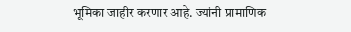भूमिका जाहीर करणार आहे. ज्यांनी प्रामाणिक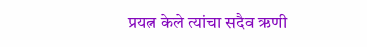प्रयत्न केले त्यांचा सदैव ऋणी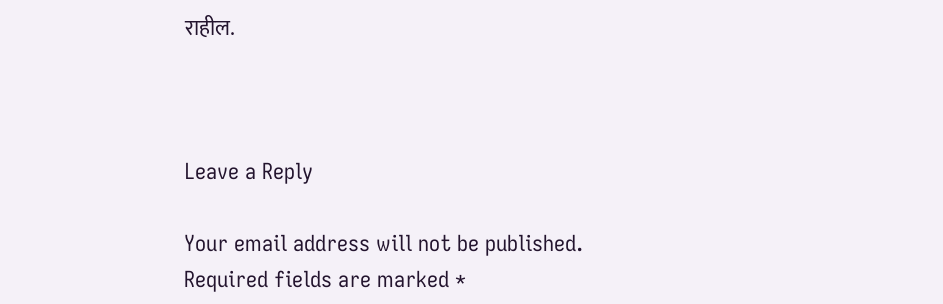राहील.



Leave a Reply

Your email address will not be published. Required fields are marked *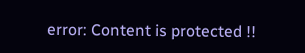error: Content is protected !!